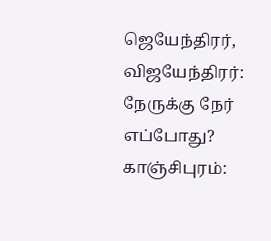ஜெயேந்திரர், விஜயேந்திரர்: நேருக்கு நேர் எப்போது?
காஞ்சிபுரம்: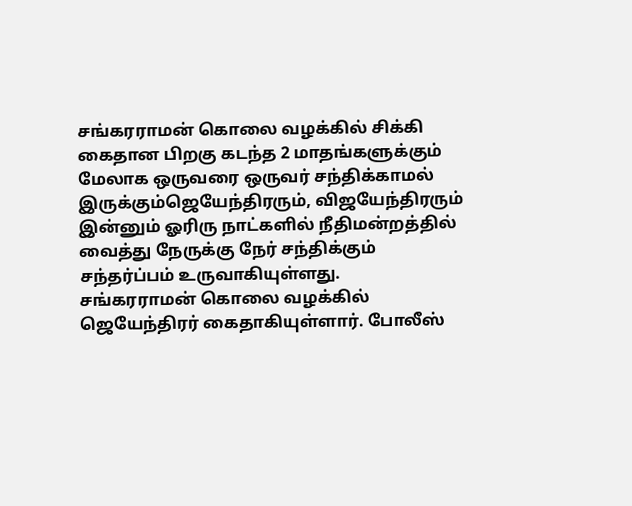சங்கரராமன் கொலை வழக்கில் சிக்கி கைதான பிறகு கடந்த 2 மாதங்களுக்கும் மேலாக ஒருவரை ஒருவர் சந்திக்காமல் இருக்கும்ஜெயேந்திரரும், விஜயேந்திரரும் இன்னும் ஓரிரு நாட்களில் நீதிமன்றத்தில் வைத்து நேருக்கு நேர் சந்திக்கும் சந்தர்ப்பம் உருவாகியுள்ளது.
சங்கரராமன் கொலை வழக்கில் ஜெயேந்திரர் கைதாகியுள்ளார். போலீஸ்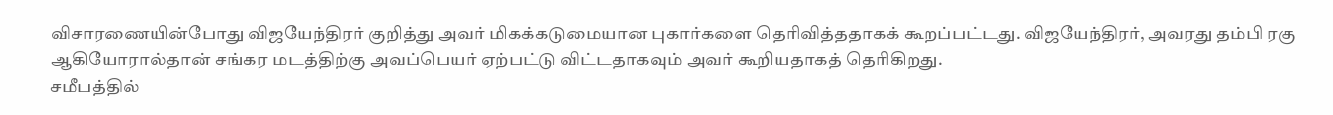விசாரணையின்போது விஜயேந்திரர் குறித்து அவர் மிகக்கடுமையான புகார்களை தெரிவித்ததாகக் கூறப்பட்டது. விஜயேந்திரர், அவரது தம்பி ரகு ஆகியோரால்தான் சங்கர மடத்திற்கு அவப்பெயர் ஏற்பட்டு விட்டதாகவும் அவர் கூறியதாகத் தெரிகிறது.
சமீபத்தில்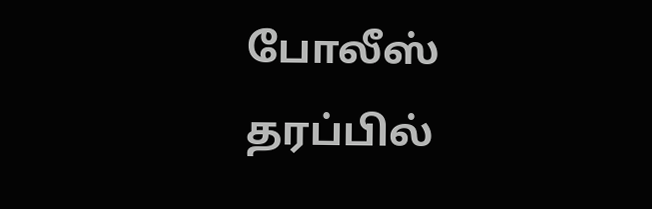போலீஸ் தரப்பில்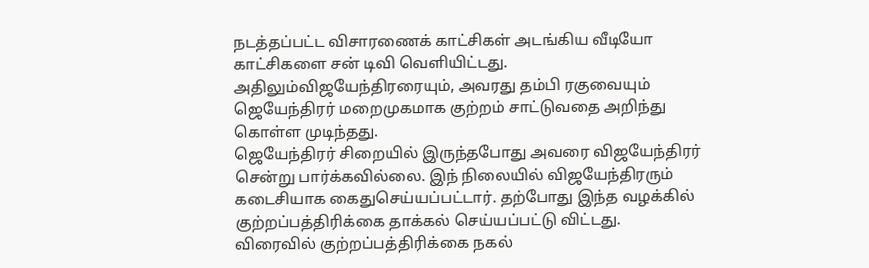நடத்தப்பட்ட விசாரணைக் காட்சிகள் அடங்கிய வீடியோ காட்சிகளை சன் டிவி வெளியிட்டது. அதிலும்விஜயேந்திரரையும், அவரது தம்பி ரகுவையும் ஜெயேந்திரர் மறைமுகமாக குற்றம் சாட்டுவதை அறிந்து கொள்ள முடிந்தது.
ஜெயேந்திரர் சிறையில் இருந்தபோது அவரை விஜயேந்திரர் சென்று பார்க்கவில்லை. இந் நிலையில் விஜயேந்திரரும் கடைசியாக கைதுசெய்யப்பட்டார். தற்போது இந்த வழக்கில் குற்றப்பத்திரிக்கை தாக்கல் செய்யப்பட்டு விட்டது.
விரைவில் குற்றப்பத்திரிக்கை நகல்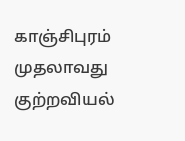காஞ்சிபுரம் முதலாவது குற்றவியல்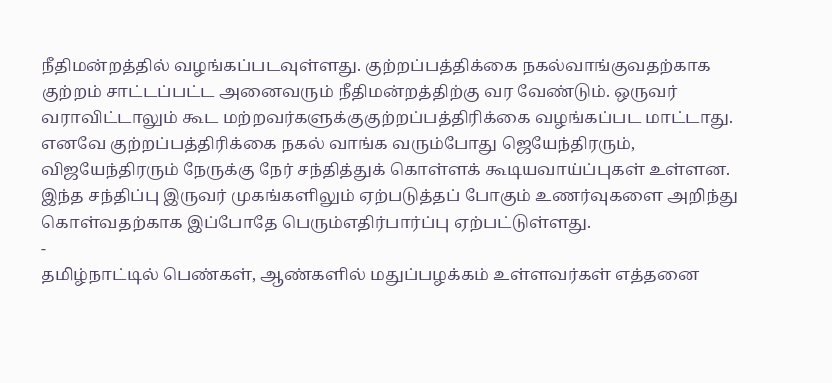நீதிமன்றத்தில் வழங்கப்படவுள்ளது. குற்றப்பத்திக்கை நகல்வாங்குவதற்காக குற்றம் சாட்டப்பட்ட அனைவரும் நீதிமன்றத்திற்கு வர வேண்டும். ஒருவர் வராவிட்டாலும் கூட மற்றவர்களுக்குகுற்றப்பத்திரிக்கை வழங்கப்பட மாட்டாது.
எனவே குற்றப்பத்திரிக்கை நகல் வாங்க வரும்போது ஜெயேந்திரரும், விஜயேந்திரரும் நேருக்கு நேர் சந்தித்துக் கொள்ளக் கூடியவாய்ப்புகள் உள்ளன. இந்த சந்திப்பு இருவர் முகங்களிலும் ஏற்படுத்தப் போகும் உணர்வுகளை அறிந்து கொள்வதற்காக இப்போதே பெரும்எதிர்பார்ப்பு ஏற்பட்டுள்ளது.
-
தமிழ்நாட்டில் பெண்கள், ஆண்களில் மதுப்பழக்கம் உள்ளவர்கள் எத்தனை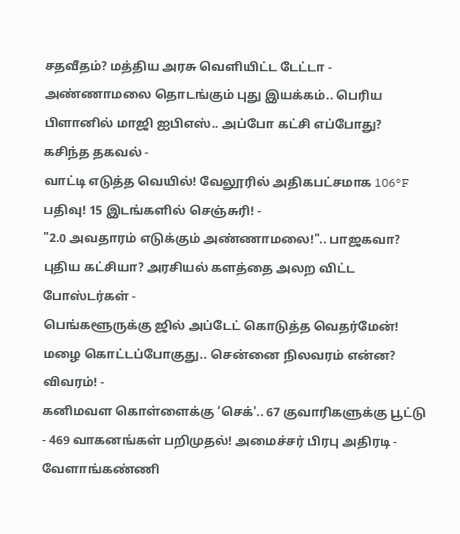சதவீதம்? மத்திய அரசு வெளியிட்ட டேட்டா -
அண்ணாமலை தொடங்கும் புது இயக்கம்.. பெரிய பிளானில் மாஜி ஐபிஎஸ்.. அப்போ கட்சி எப்போது? கசிந்த தகவல் -
வாட்டி எடுத்த வெயில்! வேலூரில் அதிகபட்சமாக 106°F பதிவு! 15 இடங்களில் செஞ்சுரி! -
"2.0 அவதாரம் எடுக்கும் அண்ணாமலை!".. பாஜகவா? புதிய கட்சியா? அரசியல் களத்தை அலற விட்ட போஸ்டர்கள் -
பெங்களூருக்கு ஜில் அப்டேட் கொடுத்த வெதர்மேன்! மழை கொட்டப்போகுது.. சென்னை நிலவரம் என்ன? விவரம்! -
கனிமவள கொள்ளைக்கு ‘செக்'.. 67 குவாரிகளுக்கு பூட்டு - 469 வாகனங்கள் பறிமுதல்! அமைச்சர் பிரபு அதிரடி -
வேளாங்கண்ணி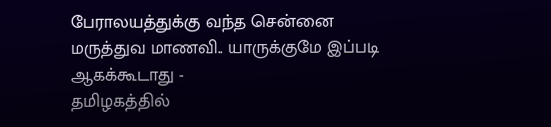பேராலயத்துக்கு வந்த சென்னை மருத்துவ மாணவி.. யாருக்குமே இப்படி ஆகக்கூடாது -
தமிழகத்தில்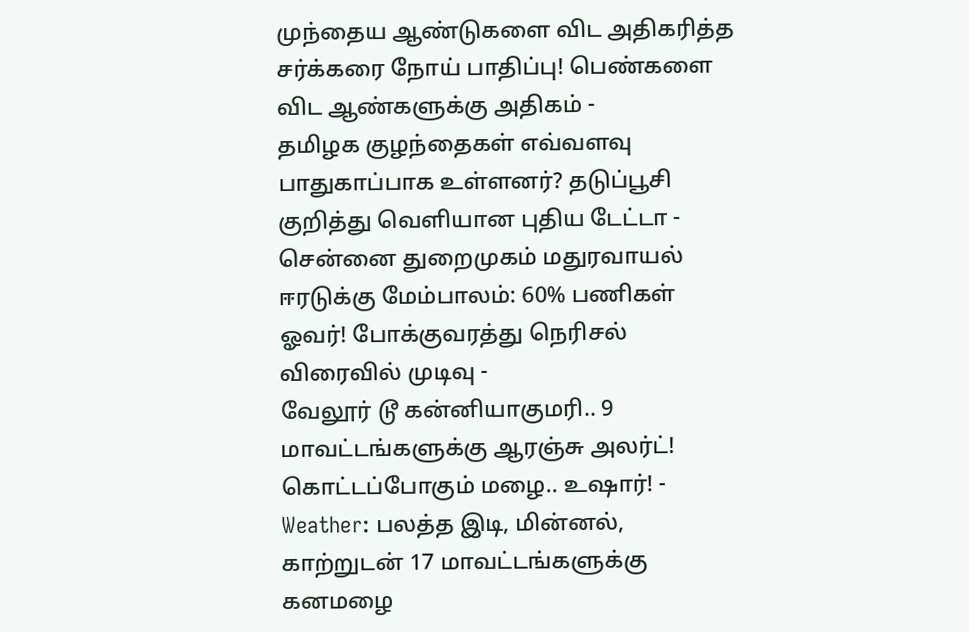முந்தைய ஆண்டுகளை விட அதிகரித்த சர்க்கரை நோய் பாதிப்பு! பெண்களை விட ஆண்களுக்கு அதிகம் -
தமிழக குழந்தைகள் எவ்வளவு பாதுகாப்பாக உள்ளனர்? தடுப்பூசி குறித்து வெளியான புதிய டேட்டா -
சென்னை துறைமுகம் மதுரவாயல் ஈரடுக்கு மேம்பாலம்: 60% பணிகள் ஓவர்! போக்குவரத்து நெரிசல் விரைவில் முடிவு -
வேலூர் டூ கன்னியாகுமரி.. 9 மாவட்டங்களுக்கு ஆரஞ்சு அலர்ட்! கொட்டப்போகும் மழை.. உஷார்! -
Weather: பலத்த இடி, மின்னல், காற்றுடன் 17 மாவட்டங்களுக்கு கனமழை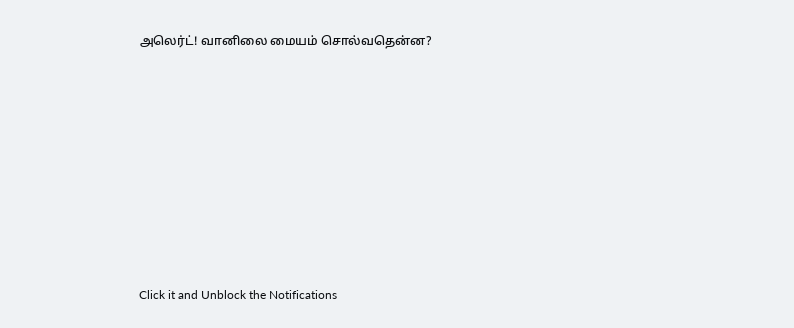அலெர்ட்! வானிலை மையம் சொல்வதென்ன?












Click it and Unblock the Notifications